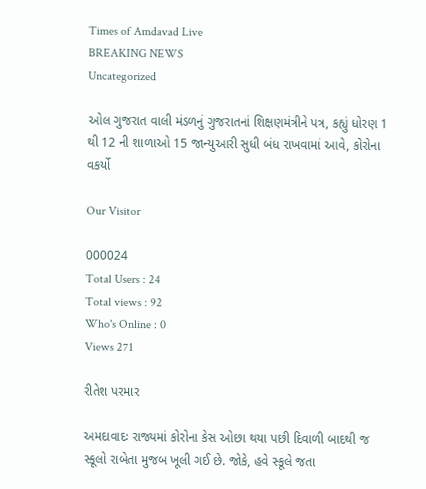Times of Amdavad Live
BREAKING NEWS
Uncategorized

ઓલ ગુજરાત વાલી મંડળનું ગુજરાતનાં શિક્ષણમંત્રીને પત્ર, કહ્યું ધોરણ 1 થી 12 ની શાળાઓ 15 જાન્યુઆરી સુધી બંધ રાખવામાં આવે, કોરોના વકર્યો

Our Visitor

000024
Total Users : 24
Total views : 92
Who's Online : 0
Views 271

રીતેશ પરમાર

અમદાવાદઃ રાજ્યમાં કોરોના કેસ ઓછા થયા પછી દિવાળી બાદથી જ સ્કૂલો રાબેતા મુજબ ખૂલી ગઈ છે. જોકે, હવે સ્કૂલે જતા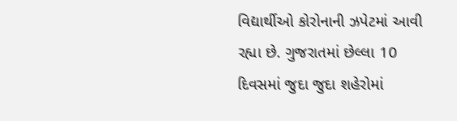વિદ્યાર્થીઓ કોરોનાની ઝપેટમાં આવી રહ્યા છે. ગુજરાતમાં છેલ્લા 10 દિવસમાં જુદા જુદા શહેરોમાં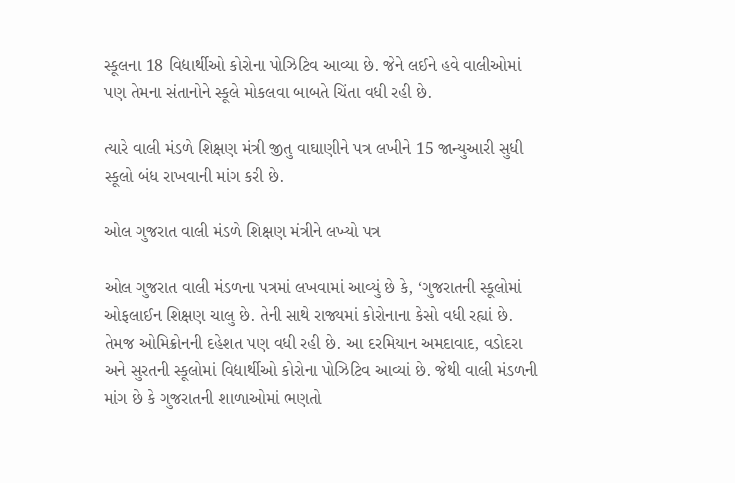સ્કૂલના 18 વિદ્યાર્થીઓ કોરોના પોઝિટિવ આવ્યા છે. જેને લઈને હવે વાલીઓમાં પણ તેમના સંતાનોને સ્કૂલે મોકલવા બાબતે ચિંતા વધી રહી છે.

ત્યારે વાલી મંડળે શિક્ષણ મંત્રી જીતુ વાઘાણીને પત્ર લખીને 15 જાન્યુઆરી સુધી સ્કૂલો બંધ રાખવાની માંગ કરી છે.

ઓલ ગુજરાત વાલી મંડળે શિક્ષણ મંત્રીને લખ્યો પત્ર

ઓલ ગુજરાત વાલી મંડળના પત્રમાં લખવામાં આવ્યું છે કે, ‘ગુજરાતની સ્કૂલોમાં ઓફલાઈન શિક્ષણ ચાલુ છે. તેની સાથે રાજ્યમાં કોરોનાના કેસો વધી રહ્યાં છે. તેમજ ઓમિક્રોનની દહેશત પણ વધી રહી છે. આ દરમિયાન અમદાવાદ, વડોદરા અને સુરતની સ્કૂલોમાં વિદ્યાર્થીઓ કોરોના પોઝિટિવ આવ્યાં છે. જેથી વાલી મંડળની માંગ છે કે ગુજરાતની શાળાઓમાં ભણતો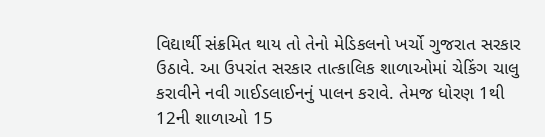વિદ્યાર્થી સંક્રમિત થાય તો તેનો મેડિકલનો ખર્ચો ગુજરાત સરકાર ઉઠાવે. આ ઉપરાંત સરકાર તાત્કાલિક શાળાઓમાં ચેકિંગ ચાલુ કરાવીને નવી ગાઈડલાઈનનું પાલન કરાવે. તેમજ ધોરણ 1થી 12ની શાળાઓ 15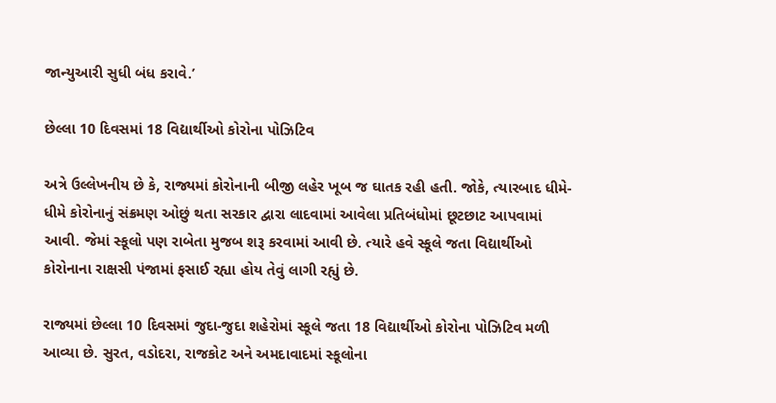જાન્યુઆરી સુધી બંધ કરાવે.’

છેલ્લા 10 દિવસમાં 18 વિદ્યાર્થીઓ કોરોના પોઝિટિવ

અત્રે ઉલ્લેખનીય છે કે, રાજ્યમાં કોરોનાની બીજી લહેર ખૂબ જ ઘાતક રહી હતી. જોકે, ત્યારબાદ ધીમે-ધીમે કોરોનાનું સંક્રમણ ઓછું થતા સરકાર દ્વારા લાદવામાં આવેલા પ્રતિબંધોમાં છૂટછાટ આપવામાં આવી. જેમાં સ્કૂલો પણ રાબેતા મુજબ શરૂ કરવામાં આવી છે. ત્યારે હવે સ્કૂલે જતા વિદ્યાર્થીઓ કોરોનાના રાક્ષસી પંજામાં ફસાઈ રહ્યા હોય તેવું લાગી રહ્યું છે.

રાજ્યમાં છેલ્લા 10 દિવસમાં જુદા-જુદા શહેરોમાં સ્કૂલે જતા 18 વિદ્યાર્થીઓ કોરોના પોઝિટિવ મળી આવ્યા છે. સુરત, વડોદરા, રાજકોટ અને અમદાવાદમાં સ્કૂલોના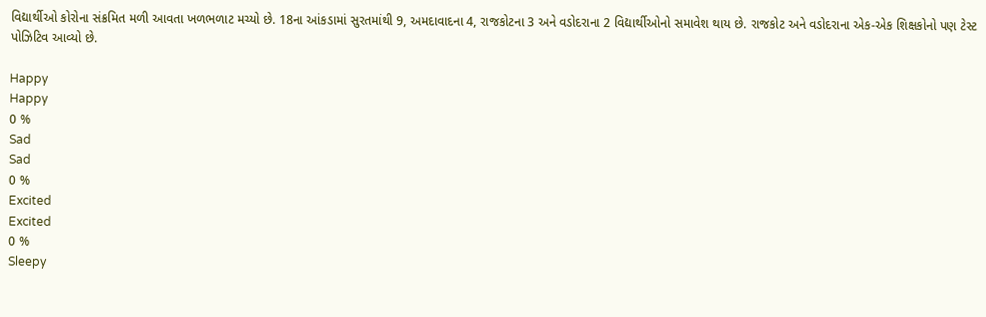વિદ્યાર્થીઓ કોરોના સંક્રમિત મળી આવતા ખળભળાટ મચ્યો છે. 18ના આંકડામાં સુરતમાંથી 9, અમદાવાદના 4, રાજકોટના 3 અને વડોદરાના 2 વિદ્યાર્થીઓનો સમાવેશ થાય છે. રાજકોટ અને વડોદરાના એક-એક શિક્ષકોનો પણ ટેસ્ટ પોઝિટિવ આવ્યો છે.

Happy
Happy
0 %
Sad
Sad
0 %
Excited
Excited
0 %
Sleepy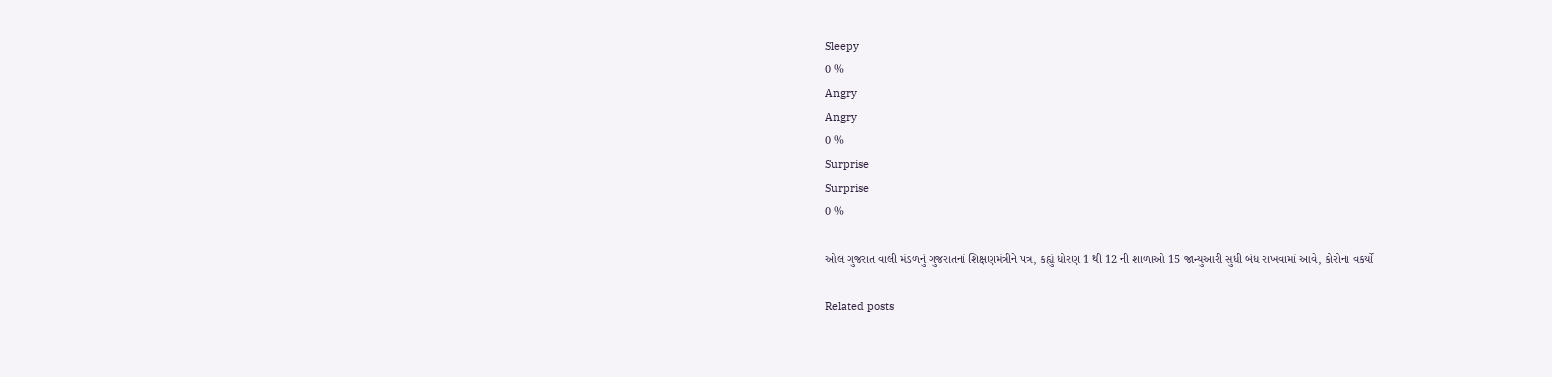Sleepy
0 %
Angry
Angry
0 %
Surprise
Surprise
0 %

ઓલ ગુજરાત વાલી મંડળનું ગુજરાતનાં શિક્ષણમંત્રીને પત્ર, કહ્યું ધોરણ 1 થી 12 ની શાળાઓ 15 જાન્યુઆરી સુધી બંધ રાખવામાં આવે, કોરોના વકર્યો

Related posts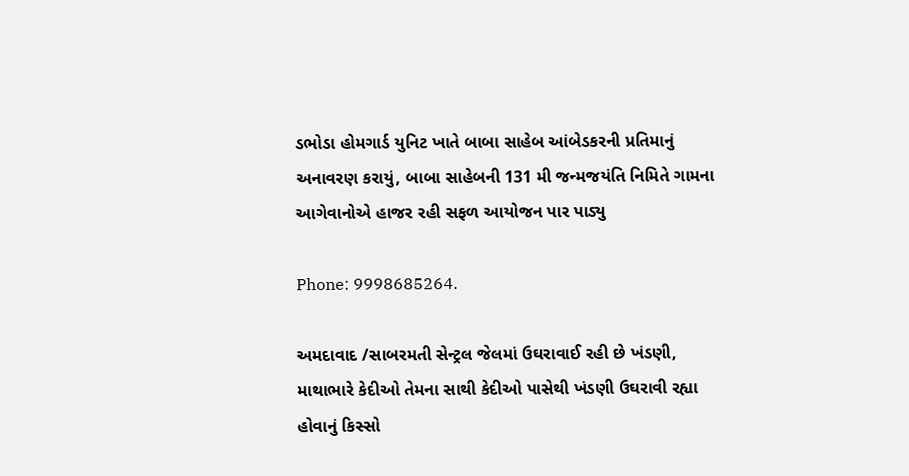ડભોડા હોમગાર્ડ યુનિટ ખાતે બાબા સાહેબ આંબેડકરની પ્રતિમાનું અનાવરણ કરાયું, બાબા સાહેબની 131 મી જન્મજયંતિ નિમિતે ગામના આગેવાનોએ હાજર રહી સફળ આયોજન પાર પાડ્યુ

Phone: 9998685264.

અમદાવાદ /સાબરમતી સેન્ટ્રલ જેલમાં ઉઘરાવાઈ રહી છે ખંડણી, માથાભારે કેદીઓ તેમના સાથી કેદીઓ પાસેથી ખંડણી ઉઘરાવી રહ્યા હોવાનું કિસ્સો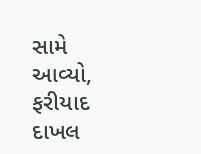સામે આવ્યો, ફરીયાદ દાખલ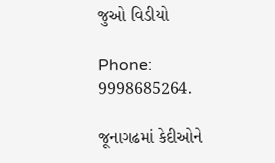જુઓ વિડીયો

Phone: 9998685264.

જૂનાગઢમાં કેદીઓને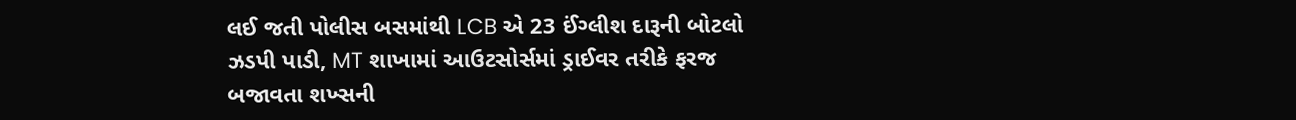લઈ જતી પોલીસ બસમાંથી LCB એ 23 ઈંગ્લીશ દારૂની બોટલો ઝડપી પાડી, MT શાખામાં આઉટસોર્સમાં ડ્રાઈવર તરીકે ફરજ બજાવતા શખ્સની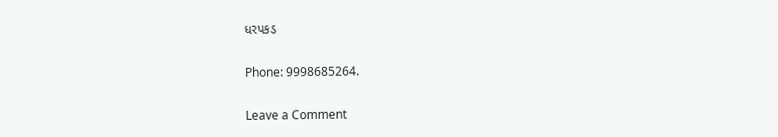ધરપકડ

Phone: 9998685264.

Leave a Comment